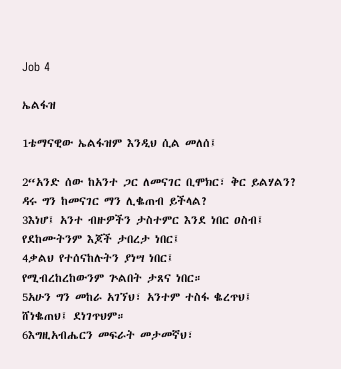Job 4

ኤልፋዝ

1ቴማናዊው ኤልፋዝም እንዲህ ሲል መለሰ፤

2“አንድ ሰው ከአንተ ጋር ለመናገር ቢሞክር፣ ቅር ይልሃልን?
ዳሩ ግን ከመናገር ማን ሊቈጠብ ይችላል?
3እነሆ፤ አንተ ብዙዎችን ታስተምር እንደ ነበር ዐስብ፤
የደከሙትንም እጆች ታበረታ ነበር፤
4ቃልህ የተሰናከሉትን ያነሣ ነበር፤
የሚብረከረከውንም ጕልበት ታጸና ነበር።
5አሁን ግን መከራ አገኘህ፣ አንተም ተስፋ ቈረጥህ፤
ሸነቈጠህ፤ ደነገጥህም።
6እግዚአብሔርን መፍራት መታመኛህ፣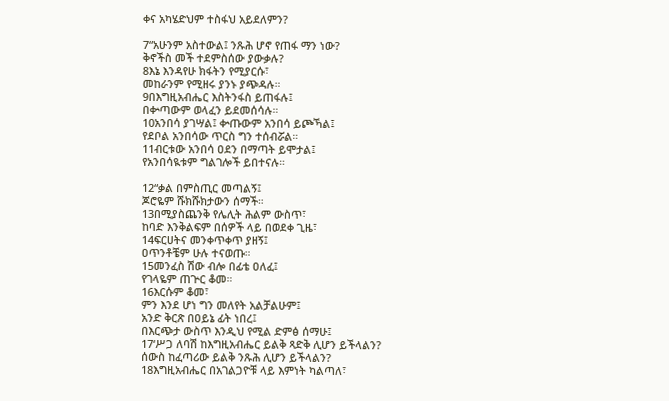ቀና አካሄድህም ተስፋህ አይደለምን?

7“አሁንም አስተውል፤ ንጹሕ ሆኖ የጠፋ ማን ነው?
ቅኖችስ መች ተደምስሰው ያውቃሉ?
8እኔ እንዳየሁ ክፋትን የሚያርሱ፣
መከራንም የሚዘሩ ያንኑ ያጭዳሉ።
9በእግዚአብሔር እስትንፋስ ይጠፋሉ፤
በቍጣውም ወላፈን ይደመሰሳሉ።
10አንበሳ ያገሣል፤ ቍጡውም አንበሳ ይጮኻል፤
የደቦል አንበሳው ጥርስ ግን ተሰብሯል።
11ብርቱው አንበሳ ዐደን በማጣት ይሞታል፤
የአንበሳዪቱም ግልገሎች ይበተናሉ።

12“ቃል በምስጢር መጣልኝ፤
ጆሮዬም ሹክሹክታውን ሰማች።
13በሚያስጨንቅ የሌሊት ሕልም ውስጥ፣
ከባድ እንቅልፍም በሰዎች ላይ በወደቀ ጊዜ፣
14ፍርሀትና መንቀጥቀጥ ያዘኝ፤
ዐጥንቶቼም ሁሉ ተናወጡ።
15መንፈስ ሽው ብሎ በፊቴ ዐለፈ፤
የገላዬም ጠጕር ቆመ።
16እርሱም ቆመ፣
ምን እንደ ሆነ ግን መለየት አልቻልሁም፤
አንድ ቅርጽ በዐይኔ ፊት ነበረ፤
በእርጭታ ውስጥ እንዲህ የሚል ድምፅ ሰማሁ፤
17‘ሥጋ ለባሽ ከእግዚአብሔር ይልቅ ጻድቅ ሊሆን ይችላልን?
ሰውስ ከፈጣሪው ይልቅ ንጹሕ ሊሆን ይችላልን?
18እግዚአብሔር በአገልጋዮቹ ላይ እምነት ካልጣለ፣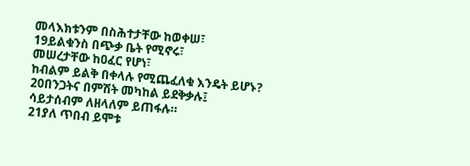መላእክቱንም በስሕተታቸው ከወቀሠ፣
19ይልቁንስ በጭቃ ቤት የሚኖሩ፣
መሠረታቸው ከዐፈር የሆነ፣
ከብልም ይልቅ በቀላሉ የሚጨፈለቁ እንዴት ይሆኑ?
20በንጋትና በምሽት መካከል ይደቅቃሉ፤
ሳይታሰብም ለዘላለም ይጠፋሉ።
21ያለ ጥበብ ይሞቱ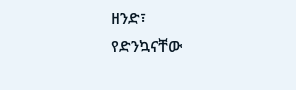ዘንድ፣
የድንኳናቸው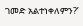ገመድ አልተነቀለምን?’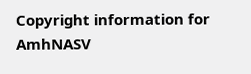Copyright information for AmhNASV